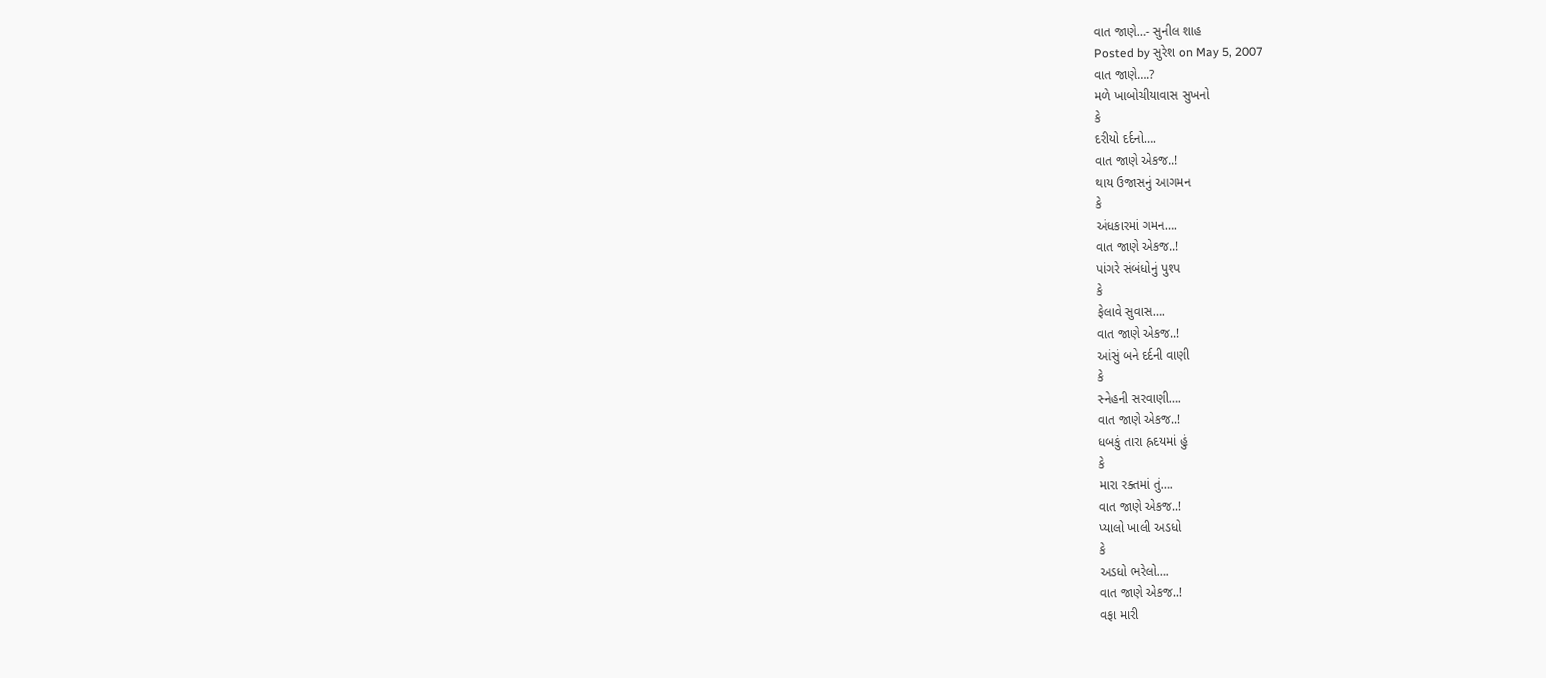વાત જાણે…- સુનીલ શાહ
Posted by સુરેશ on May 5, 2007
વાત જાણે….?
મળે ખાબોચીયાવાસ સુખનો
કે
દરીયો દર્દનો….
વાત જાણે એકજ..!
થાય ઉજાસનું આગમન
કે
અંધકારમાં ગમન….
વાત જાણે એકજ..!
પાંગરે સંબંધોનું પુશ્પ
કે
ફેલાવે સુવાસ….
વાત જાણે એકજ..!
આંસું બને દર્દની વાણી
કે
સ્નેહની સરવાણી….
વાત જાણે એકજ..!
ધબકું તારા હ્રદયમાં હું
કે
મારા રક્તમાં તું….
વાત જાણે એકજ..!
પ્યાલો ખાલી અડધો
કે
અડધો ભરેલો….
વાત જાણે એકજ..!
વફા મારી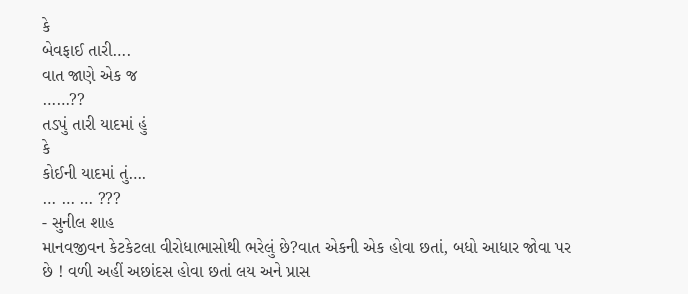કે
બેવફાઈ તારી….
વાત જાણે એક જ
……??
તડપું તારી યાદમાં હું
કે
કોઈની યાદમાં તું….
… … … ???
- સુનીલ શાહ
માનવજીવન કેટકેટલા વીરોધાભાસોથી ભરેલું છે?વાત એકની એક હોવા છતાં, બધો આધાર જોવા પર છે ! વળી અહીં અછાંદસ હોવા છતાં લય અને પ્રાસ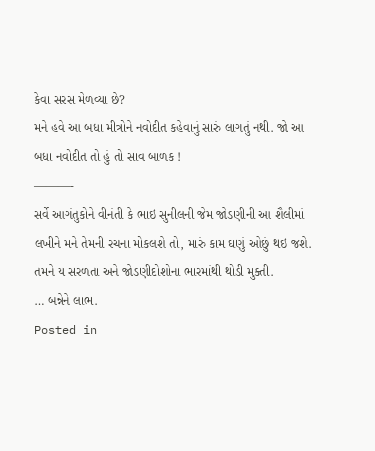કેવા સરસ મેળવ્યા છે?
મને હવે આ બધા મીત્રોને નવોદીત કહેવાનું સારું લાગતું નથી. જો આ બધા નવોદીત તો હું તો સાવ બાળક !
———-
સર્વે આગંતુકોને વીનંતી કે ભાઇ સુનીલની જેમ જોડણીની આ શૈલીમાં લખીને મને તેમની રચના મોકલશે તો, મારું કામ ઘણું ઓછું થઇ જશે. તમને ય સરળતા અને જોડણીદોશોના ભારમાંથી થોડી મુક્તી.
… બન્નેને લાભ.
Posted in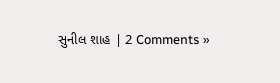સુનીલ શાહ | 2 Comments »